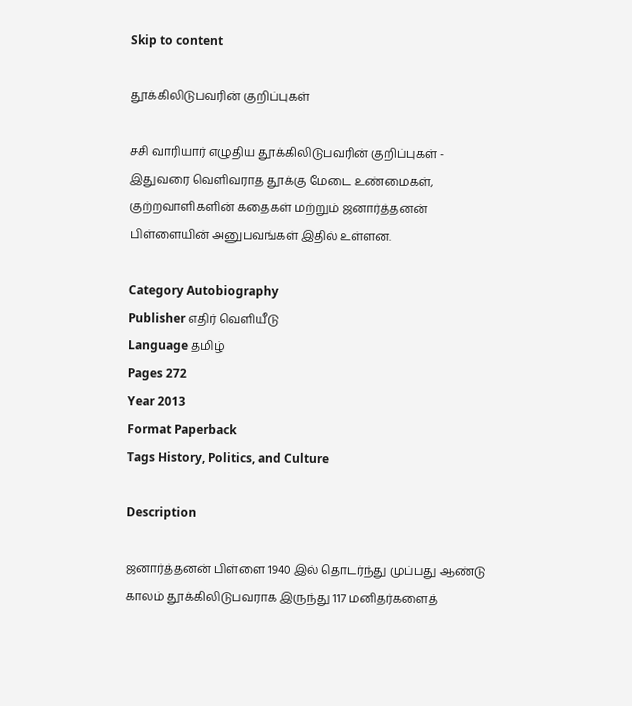Skip to content

தூக்கிலிடுபவரின் குறிப்புகள்

சசி வாரியார் எழுதிய தூக்கிலிடுபவரின் குறிப்புகள் - இதுவரை வெளிவராத தூக்கு மேடை உண்மைகள், குற்றவாளிகளின் கதைகள் மற்றும் ஜனார்த்தனன் பிள்ளையின் அனுபவங்கள் இதில் உள்ளன.

Category Autobiography
Publisher எதிர் வெளியீடு
Language தமிழ்
Pages 272
Year 2013
Format Paperback
Tags History, Politics, and Culture

Description

ஜனார்த்தனன் பிள்ளை 1940 இல் தொடர்ந்து முப்பது ஆண்டு காலம் தூக்கிலிடுபவராக இருந்து 117 மனிதர்களைத்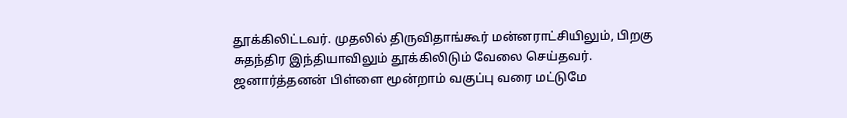தூக்கிலிட்டவர். முதலில் திருவிதாங்கூர் மன்னராட்சியிலும், பிறகு சுதந்திர இந்தியாவிலும் தூக்கிலிடும் வேலை செய்தவர். ஜனார்த்தனன் பிள்ளை மூன்றாம் வகுப்பு வரை மட்டுமே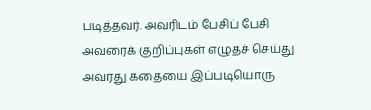படித்தவர். அவரிடம் பேசிப் பேசி அவரைக் குறிப்புகள் எழுதச் செய்து அவரது கதையை இப்படியொரு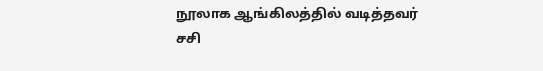நூலாக ஆங்கிலத்தில் வடித்தவர் சசி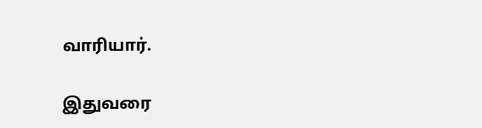வாரியார்.

இதுவரை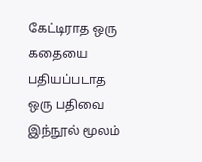கேட்டிராத ஒரு கதையை பதியப்படாத ஒரு பதிவை இந்நூல் மூலம்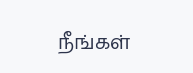நீங்கள்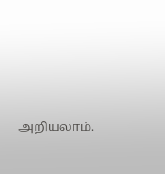அறியலாம்.